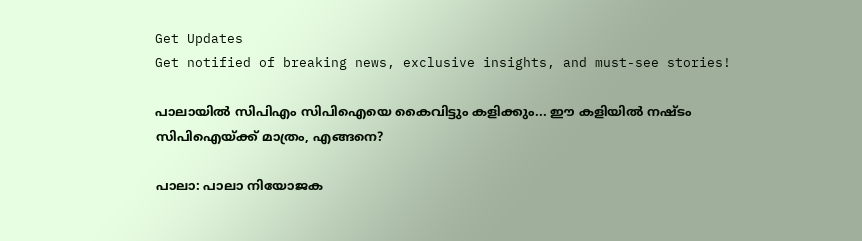Get Updates
Get notified of breaking news, exclusive insights, and must-see stories!

പാലായില്‍ സിപിഎം സിപിഐയെ കൈവിട്ടും കളിക്കും... ഈ കളിയില്‍ നഷ്ടം സിപിഐയ്ക്ക് മാത്രം, എങ്ങനെ?

പാലാ: പാലാ നിയോജക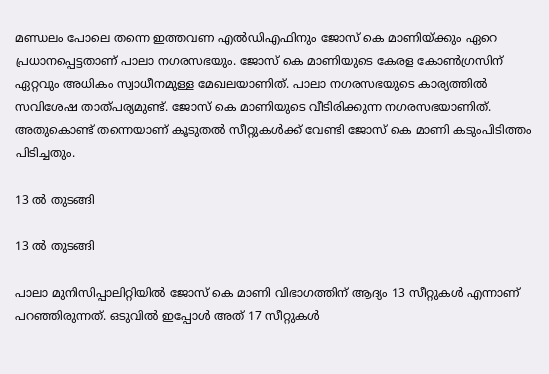മണ്ഡലം പോലെ തന്നെ ഇത്തവണ എല്‍ഡിഎഫിനും ജോസ് കെ മാണിയ്ക്കും ഏറെ പ്രധാനപ്പെട്ടതാണ് പാലാ നഗരസഭയും. ജോസ് കെ മാണിയുടെ കേരള കോണ്‍ഗ്രസിന് ഏറ്റവും അധികം സ്വാധീനമുള്ള മേഖലയാണിത്. പാലാ നഗരസഭയുടെ കാര്യത്തില്‍ സവിശേഷ താത്പര്യമുണ്ട്. ജോസ് കെ മാണിയുടെ വീടിരിക്കുന്ന നഗരസഭയാണിത്. അതുകൊണ്ട് തന്നെയാണ് കൂടുതല്‍ സീറ്റുകള്‍ക്ക് വേണ്ടി ജോസ് കെ മാണി കടുംപിടിത്തം പിടിച്ചതും.

13 ല്‍ തുടങ്ങി

13 ല്‍ തുടങ്ങി

പാലാ മുനിസിപ്പാലിറ്റിയില്‍ ജോസ് കെ മാണി വിഭാഗത്തിന് ആദ്യം 13 സീറ്റുകള്‍ എന്നാണ് പറഞ്ഞിരുന്നത്. ഒടുവില്‍ ഇപ്പോള്‍ അത് 17 സീറ്റുകള്‍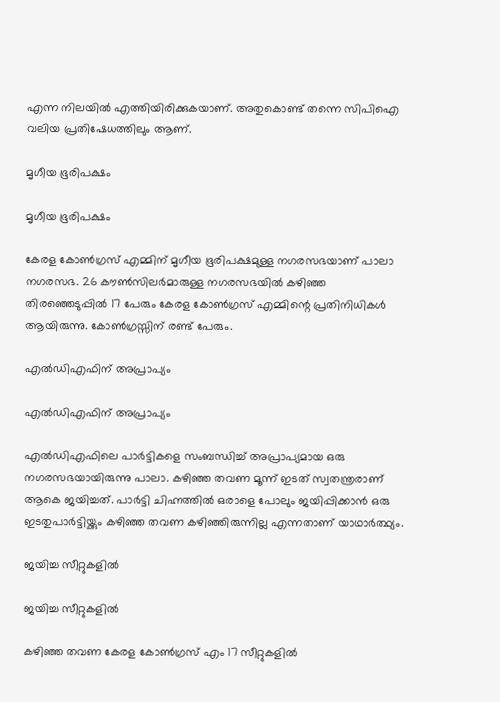എന്ന നിലയില്‍ എത്തിയിരിക്കുകയാണ്. അതുകൊണ്ട് തന്നെ സിപിഐ വലിയ പ്രതിഷേധത്തിലും ആണ്.

മൃഗീയ ഭൂരിപക്ഷം

മൃഗീയ ഭൂരിപക്ഷം

കേരള കോണ്‍ഗ്രസ് എമ്മിന് മൃഗീയ ഭൂരിപക്ഷമുള്ള നഗരസഭയാണ് പാലാ നഗരസഭ. 26 കൗണ്‍സിലര്‍മാരുള്ള നഗരസഭയില്‍ കഴിഞ്ഞ തിരഞ്ഞെടുപ്പില്‍ 17 പേരും കേരള കോണ്‍ഗ്രസ് എമ്മിന്റെ പ്രതിനിധികള്‍ ആയിരുന്നു. കോണ്‍ഗ്രസ്സിന് രണ്ട് പേരും.

എല്‍ഡിഎഫിന് അപ്രാപ്യം

എല്‍ഡിഎഫിന് അപ്രാപ്യം

എല്‍ഡിഎഫിലെ പാര്‍ട്ടികളെ സംബന്ധിച്ച് അപ്രാപ്യമായ ഒരു നഗരസഭയായിരുന്നു പാലാ. കഴിഞ്ഞ തവണ മൂന്ന് ഇടത് സ്വതന്ത്രരാണ് ആകെ ജയിച്ചത്. പാര്‍ട്ടി ചിഹ്നത്തില്‍ ഒരാളെ പോലും ജയിപ്പിക്കാന്‍ ഒരു ഇടതുപാര്‍ട്ടിയ്ക്കും കഴിഞ്ഞ തവണ കഴിഞ്ഞിരുന്നില്ല എന്നതാണ് യാഥാര്‍ത്ഥ്യം.

ജയിച്ച സീറ്റുകളില്‍

ജയിച്ച സീറ്റുകളില്‍

കഴിഞ്ഞ തവണ കേരള കോണ്‍ഗ്രസ് എം 17 സീറ്റുകളില്‍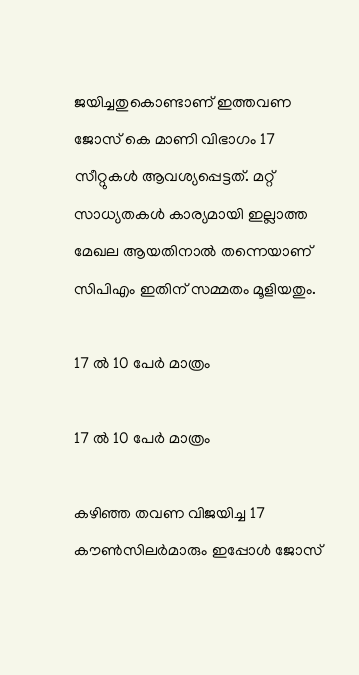ജയിച്ചതുകൊണ്ടാണ് ഇത്തവണ ജോസ് കെ മാണി വിഭാഗം 17 സീറ്റുകള്‍ ആവശ്യപ്പെട്ടത്. മറ്റ് സാധ്യതകള്‍ കാര്യമായി ഇല്ലാത്ത മേഖല ആയതിനാല്‍ തന്നെയാണ് സിപിഎം ഇതിന് സമ്മതം മൂളിയതും.

17 ല്‍ 10 പേര്‍ മാത്രം

17 ല്‍ 10 പേര്‍ മാത്രം

കഴിഞ്ഞ തവണ വിജയിച്ച 17 കൗണ്‍സിലര്‍മാരും ഇപ്പോള്‍ ജോസ്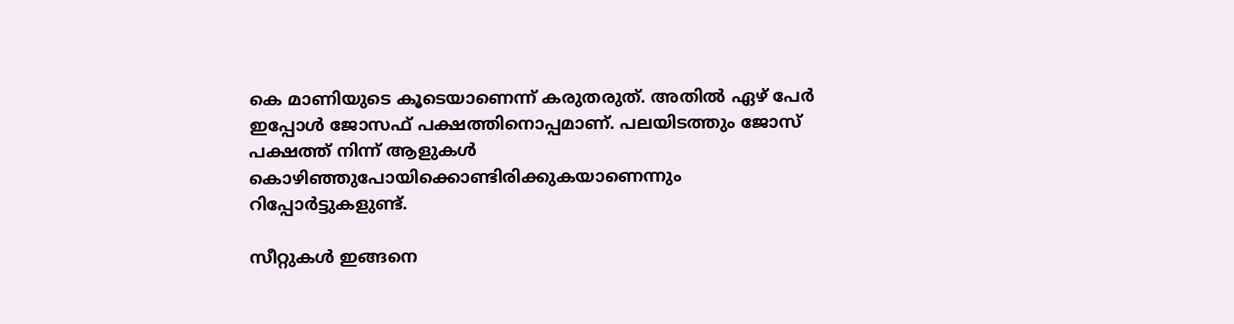കെ മാണിയുടെ കൂടെയാണെന്ന് കരുതരുത്. അതില്‍ ഏഴ് പേര്‍ ഇപ്പോള്‍ ജോസഫ് പക്ഷത്തിനൊപ്പമാണ്. പലയിടത്തും ജോസ് പക്ഷത്ത് നിന്ന് ആളുകള്‍ കൊഴിഞ്ഞുപോയിക്കൊണ്ടിരിക്കുകയാണെന്നും റിപ്പോര്‍ട്ടുകളുണ്ട്.

സീറ്റുകള്‍ ഇങ്ങനെ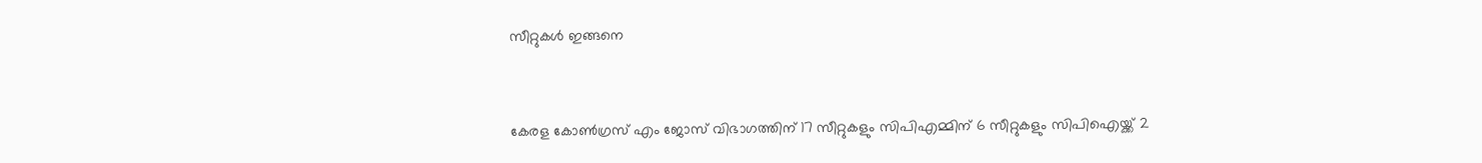സീറ്റുകള്‍ ഇങ്ങനെ


കേരള കോണ്‍ഗ്രസ് എം ജോസ് വിഭാഗത്തിന് 17 സീറ്റുകളും സിപിഎമ്മിന് 6 സീറ്റുകളും സിപിഐയ്ക്ക് 2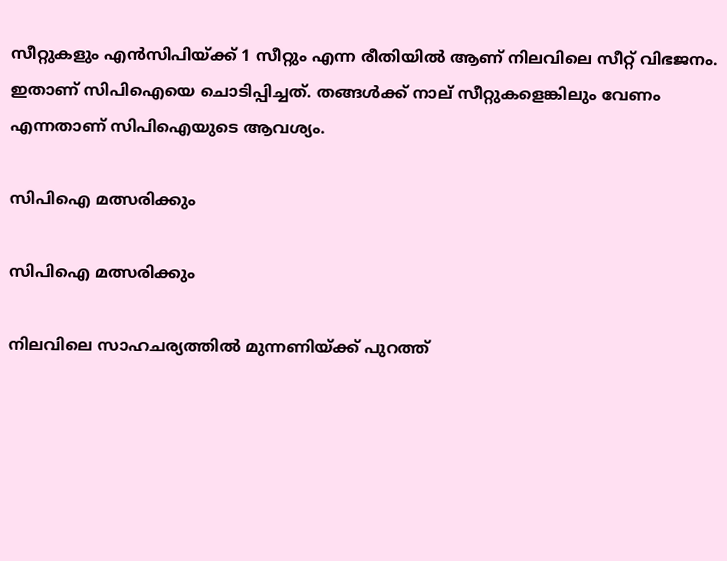സീറ്റുകളും എന്‍സിപിയ്ക്ക് 1 സീറ്റും എന്ന രീതിയില്‍ ആണ് നിലവിലെ സീറ്റ് വിഭജനം. ഇതാണ് സിപിഐയെ ചൊടിപ്പിച്ചത്. തങ്ങള്‍ക്ക് നാല് സീറ്റുകളെങ്കിലും വേണം എന്നതാണ് സിപിഐയുടെ ആവശ്യം.

സിപിഐ മത്സരിക്കും

സിപിഐ മത്സരിക്കും

നിലവിലെ സാഹചര്യത്തില്‍ മുന്നണിയ്ക്ക് പുറത്ത്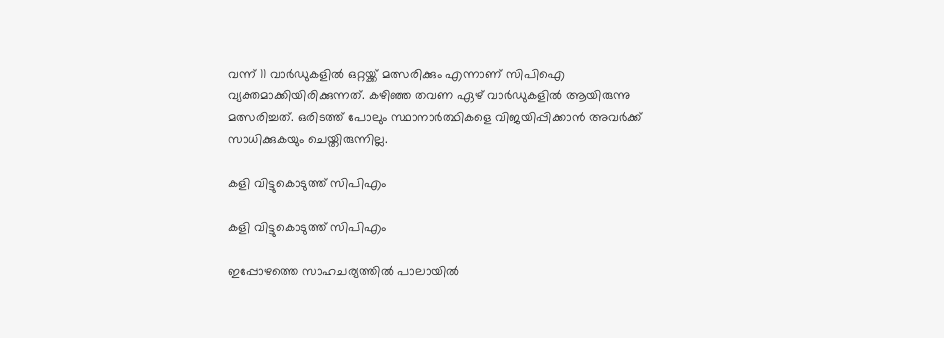വന്ന് 11 വാര്‍ഡുകളില്‍ ഒറ്റയ്ക്ക് മത്സരിക്കും എന്നാണ് സിപിഐ വ്യക്തമാക്കിയിരിക്കുന്നത്. കഴിഞ്ഞ തവണ ഏഴ് വാര്‍ഡുകളില്‍ ആയിരുന്നു മത്സരിച്ചത്. ഒരിടത്ത് പോലും സ്ഥാനാര്‍ത്ഥികളെ വിജയിപ്പിക്കാന്‍ അവര്‍ക്ക് സാധിക്കുകയും ചെയ്തിരുന്നില്ല.

കളി വിട്ടുകൊടുത്ത് സിപിഎം

കളി വിട്ടുകൊടുത്ത് സിപിഎം

ഇപ്പോഴത്തെ സാഹചര്യത്തില്‍ പാലായില്‍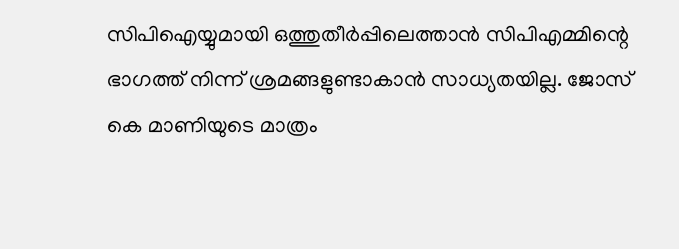സിപിഐയ്യുമായി ഒത്തുതീര്‍പ്പിലെത്താന്‍ സിപിഎമ്മിന്റെ ഭാഗത്ത് നിന്ന് ശ്രമങ്ങളുണ്ടാകാന്‍ സാധ്യതയില്ല. ജോസ് കെ മാണിയുടെ മാത്രം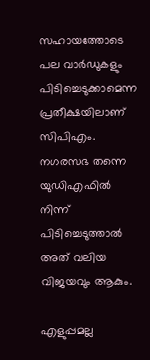സഹായത്തോടെ പല വാര്‍ഡുകളും പിടിച്ചെടുക്കാമെന്ന പ്രതീക്ഷയിലാണ് സിപിഎം. നഗരസഭ തന്നെ യുഡിഎഫില്‍ നിന്ന് പിടിച്ചെടുത്താല്‍ അത് വലിയ വിജയവും ആകും.

എളുപ്പമല്ല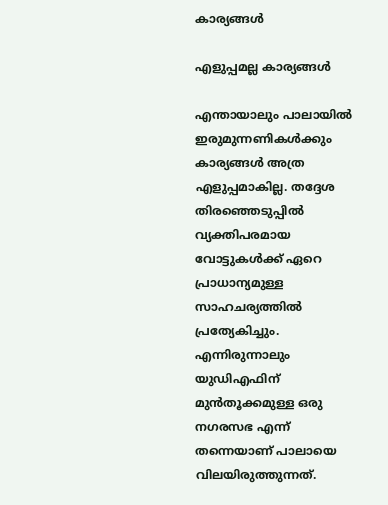കാര്യങ്ങള്‍

എളുപ്പമല്ല കാര്യങ്ങള്‍

എന്തായാലും പാലായില്‍ ഇരുമുന്നണികള്‍ക്കും കാര്യങ്ങള്‍ അത്ര എളുപ്പമാകില്ല. തദ്ദേശ തിരഞ്ഞെടുപ്പില്‍ വ്യക്തിപരമായ വോട്ടുകള്‍ക്ക് ഏറെ പ്രാധാന്യമുള്ള സാഹചര്യത്തില്‍ പ്രത്യേകിച്ചും. എന്നിരുന്നാലും യുഡിഎഫിന് മുന്‍തൂക്കമുള്ള ഒരു നഗരസഭ എന്ന് തന്നെയാണ് പാലായെ വിലയിരുത്തുന്നത്.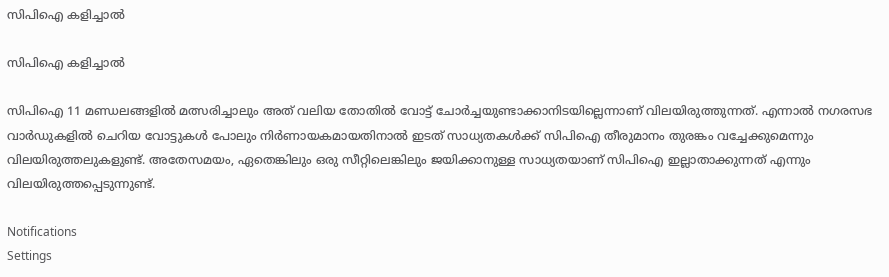സിപിഐ കളിച്ചാല്‍

സിപിഐ കളിച്ചാല്‍

സിപിഐ 11 മണ്ഡലങ്ങളില്‍ മത്സരിച്ചാലും അത് വലിയ തോതില്‍ വോട്ട് ചോര്‍ച്ചയുണ്ടാക്കാനിടയില്ലെന്നാണ് വിലയിരുത്തുന്നത്. എന്നാല്‍ നഗരസഭ വാര്‍ഡുകളില്‍ ചെറിയ വോട്ടുകള്‍ പോലും നിര്‍ണായകമായതിനാല്‍ ഇടത് സാധ്യതകള്‍ക്ക് സിപിഐ തീരുമാനം തുരങ്കം വച്ചേക്കുമെന്നും വിലയിരുത്തലുകളുണ്ട്. അതേസമയം, ഏതെങ്കിലും ഒരു സീറ്റിലെങ്കിലും ജയിക്കാനുള്ള സാധ്യതയാണ് സിപിഐ ഇല്ലാതാക്കുന്നത് എന്നും വിലയിരുത്തപ്പെടുന്നുണ്ട്.

Notifications
Settings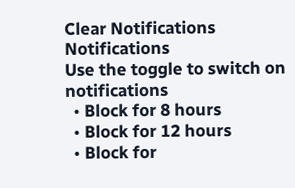Clear Notifications
Notifications
Use the toggle to switch on notifications
  • Block for 8 hours
  • Block for 12 hours
  • Block for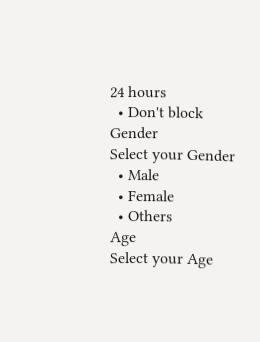24 hours
  • Don't block
Gender
Select your Gender
  • Male
  • Female
  • Others
Age
Select your Age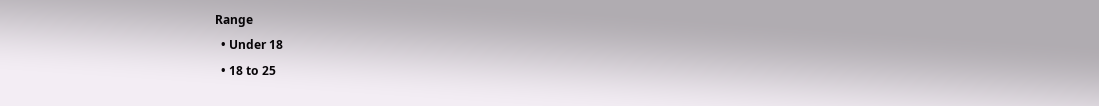Range
  • Under 18
  • 18 to 25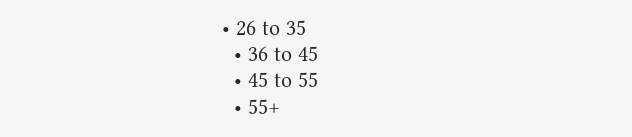• 26 to 35
  • 36 to 45
  • 45 to 55
  • 55+